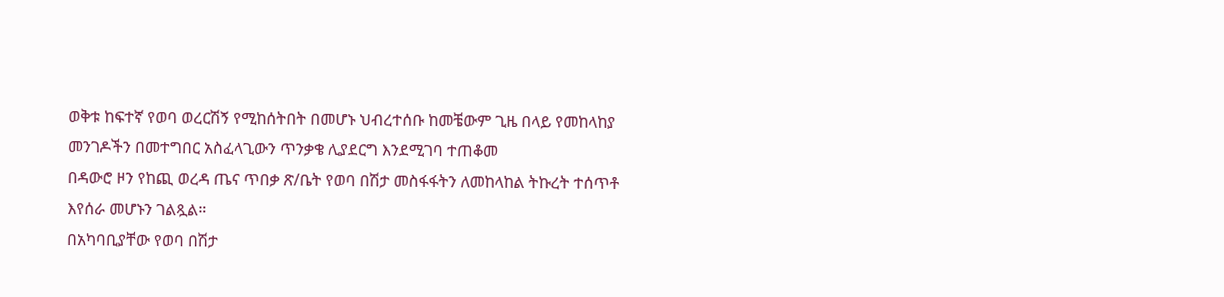ወቅቱ ከፍተኛ የወባ ወረርሽኝ የሚከሰትበት በመሆኑ ህብረተሰቡ ከመቼውም ጊዜ በላይ የመከላከያ መንገዶችን በመተግበር አስፈላጊውን ጥንቃቄ ሊያደርግ እንደሚገባ ተጠቆመ
በዳውሮ ዞን የከጪ ወረዳ ጤና ጥበቃ ጽ/ቤት የወባ በሽታ መስፋፋትን ለመከላከል ትኩረት ተሰጥቶ እየሰራ መሆኑን ገልጿል።
በአካባቢያቸው የወባ በሽታ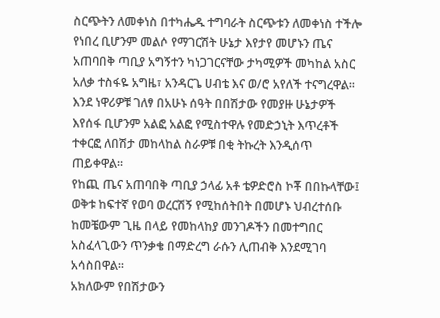ስርጭትን ለመቀነስ በተካሔዱ ተግባራት ስርጭቱን ለመቀነስ ተችሎ የነበረ ቢሆንም መልሶ የማገርሽት ሁኔታ እየታየ መሆኑን ጤና አጠባበቅ ጣቢያ አግኝተን ካነጋገርናቸው ታካሚዎች መካከል አስር አለቃ ተስፋዬ አግዜ፣ አንዳርጌ ሀብቴ እና ወ/ሮ አየለች ተናግረዋል፡፡
እንደ ነዋሪዎቹ ገለፃ በአሁኑ ሰዓት በበሽታው የመያዙ ሁኔታዎች እየሰፋ ቢሆንም አልፎ አልፎ የሚስተዋሉ የመድኃኒት እጥረቶች ተቀርፎ ለበሽታ መከላከል ስራዎቹ በቂ ትኩረት እንዲሰጥ ጠይቀዋል።
የከጪ ጤና አጠባበቅ ጣቢያ ኃላፊ አቶ ቴዎድሮስ ኮቾ በበኩላቸው፤ ወቅቱ ከፍተኛ የወባ ወረርሽኝ የሚከሰትበት በመሆኑ ህብረተሰቡ ከመቼውም ጊዜ በላይ የመከላከያ መንገዶችን በመተግበር አስፈላጊውን ጥንቃቄ በማድረግ ራሱን ሊጠብቅ እንደሚገባ አሳስበዋል፡፡
አክለውም የበሽታውን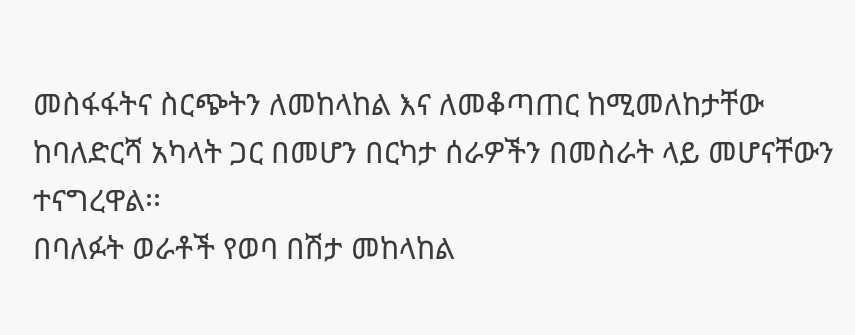መስፋፋትና ስርጭትን ለመከላከል እና ለመቆጣጠር ከሚመለከታቸው ከባለድርሻ አካላት ጋር በመሆን በርካታ ሰራዎችን በመስራት ላይ መሆናቸውን ተናግረዋል፡፡
በባለፉት ወራቶች የወባ በሽታ መከላከል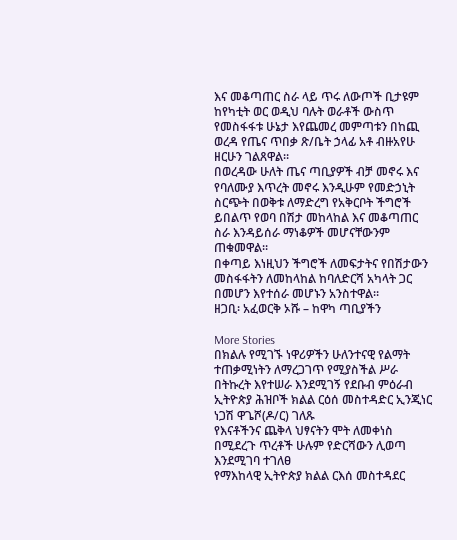እና መቆጣጠር ስራ ላይ ጥሩ ለውጦች ቢታዩም ከየካቲት ወር ወዲህ ባሉት ወራቶች ውስጥ የመስፋፋቱ ሁኔታ እየጨመረ መምጣቱን በከጪ ወረዳ የጤና ጥበቃ ጽ/ቤት ኃላፊ አቶ ብዙአየሁ ዘርሁን ገልጸዋል።
በወረዳው ሁለት ጤና ጣቢያዎች ብቻ መኖሩ እና የባለሙያ እጥረት መኖሩ እንዲሁም የመድኃኒት ስርጭት በወቅቱ ለማድረግ የአቅርቦት ችግሮች ይበልጥ የወባ በሽታ መከላከል እና መቆጣጠር ስራ እንዳይሰራ ማነቆዎች መሆናቸውንም ጠቁመዋል።
በቀጣይ እነዚህን ችግሮች ለመፍታትና የበሽታውን መስፋፋትን ለመከላከል ከባለድርሻ አካላት ጋር በመሆን እየተሰራ መሆኑን አንስተዋል።
ዘጋቢ፡ አፈወርቅ ኦሹ – ከዋካ ጣቢያችን

More Stories
በክልሉ የሚገኙ ነዋሪዎችን ሁለንተናዊ የልማት ተጠቃሚነትን ለማረጋገጥ የሚያስችል ሥራ በትኩረት እየተሠራ እንደሚገኝ የደቡብ ምዕራብ ኢትዮጵያ ሕዝቦች ክልል ርዕሰ መስተዳድር ኢንጂነር ነጋሽ ዋጌሾ(ዶ/ር) ገለጹ
የእናቶችንና ጨቅላ ህፃናትን ሞት ለመቀነስ በሚደረጉ ጥረቶች ሁሉም የድርሻውን ሊወጣ እንደሚገባ ተገለፀ
የማእከላዊ ኢትዮጵያ ክልል ርእሰ መስተዳደር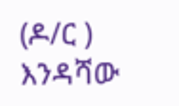(ዶ/ር ) እንዳሻው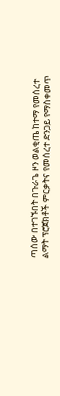ጣሰው በተገኙበት በጉራጌ ዞን ወልቂጤ ከተማ የመሰረተ ልማት ፕሮጀክቶች ምርቃትና የመሰረተ ድንጋይ የማስቀመጥ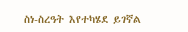ስነ-ስረዓት እየተካሄደ ይገኛል